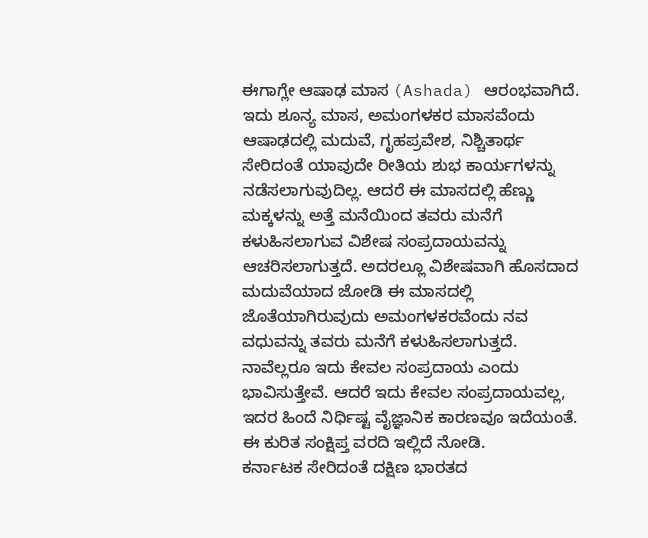ಈಗಾಗ್ಲೇ ಆಷಾಢ ಮಾಸ (Ashada) ಆರಂಭವಾಗಿದೆ. ಇದು ಶೂನ್ಯ ಮಾಸ, ಅಮಂಗಳಕರ ಮಾಸವೆಂದು ಆಷಾಢದಲ್ಲಿ ಮದುವೆ, ಗೃಹಪ್ರವೇಶ, ನಿಶ್ಚಿತಾರ್ಥ ಸೇರಿದಂತೆ ಯಾವುದೇ ರೀತಿಯ ಶುಭ ಕಾರ್ಯಗಳನ್ನು ನಡೆಸಲಾಗುವುದಿಲ್ಲ. ಆದರೆ ಈ ಮಾಸದಲ್ಲಿ ಹೆಣ್ಣು ಮಕ್ಕಳನ್ನು ಅತ್ತೆ ಮನೆಯಿಂದ ತವರು ಮನೆಗೆ ಕಳುಹಿಸಲಾಗುವ ವಿಶೇಷ ಸಂಪ್ರದಾಯವನ್ನು ಆಚರಿಸಲಾಗುತ್ತದೆ. ಅದರಲ್ಲೂ ವಿಶೇಷವಾಗಿ ಹೊಸದಾದ ಮದುವೆಯಾದ ಜೋಡಿ ಈ ಮಾಸದಲ್ಲಿ ಜೊತೆಯಾಗಿರುವುದು ಅಮಂಗಳಕರವೆಂದು ನವ ವಧುವನ್ನು ತವರು ಮನೆಗೆ ಕಳುಹಿಸಲಾಗುತ್ತದೆ. ನಾವೆಲ್ಲರೂ ಇದು ಕೇವಲ ಸಂಪ್ರದಾಯ ಎಂದು ಭಾವಿಸುತ್ತೇವೆ. ಆದರೆ ಇದು ಕೇವಲ ಸಂಪ್ರದಾಯವಲ್ಲ, ಇದರ ಹಿಂದೆ ನಿರ್ಧಿಷ್ಟ ವೈಜ್ಞಾನಿಕ ಕಾರಣವೂ ಇದೆಯಂತೆ. ಈ ಕುರಿತ ಸಂಕ್ಷಿಪ್ತ ವರದಿ ಇಲ್ಲಿದೆ ನೋಡಿ.
ಕರ್ನಾಟಕ ಸೇರಿದಂತೆ ದಕ್ಷಿಣ ಭಾರತದ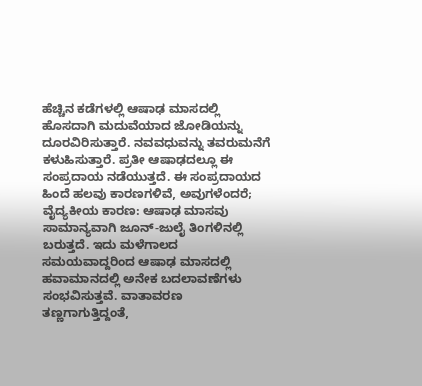ಹೆಚ್ಚಿನ ಕಡೆಗಳಲ್ಲಿ ಆಷಾಢ ಮಾಸದಲ್ಲಿ ಹೊಸದಾಗಿ ಮದುವೆಯಾದ ಜೋಡಿಯನ್ನು ದೂರವಿರಿಸುತ್ತಾರೆ. ನವವಧುವನ್ನು ತವರುಮನೆಗೆ ಕಳುಹಿಸುತ್ತಾರೆ. ಪ್ರತೀ ಆಷಾಢದಲ್ಲೂ ಈ ಸಂಪ್ರದಾಯ ನಡೆಯುತ್ತದೆ. ಈ ಸಂಪ್ರದಾಯದ ಹಿಂದೆ ಹಲವು ಕಾರಣಗಳಿವೆ, ಅವುಗಳೆಂದರೆ;
ವೈದ್ಯಕೀಯ ಕಾರಣ: ಆಷಾಢ ಮಾಸವು ಸಾಮಾನ್ಯವಾಗಿ ಜೂನ್-ಜುಲೈ ತಿಂಗಳಿನಲ್ಲಿ ಬರುತ್ತದೆ. ಇದು ಮಳೆಗಾಲದ ಸಮಯವಾದ್ದರಿಂದ ಆಷಾಢ ಮಾಸದಲ್ಲಿ ಹವಾಮಾನದಲ್ಲಿ ಅನೇಕ ಬದಲಾವಣೆಗಳು ಸಂಭವಿಸುತ್ತವೆ. ವಾತಾವರಣ ತಣ್ಣಗಾಗುತ್ತಿದ್ದಂತೆ,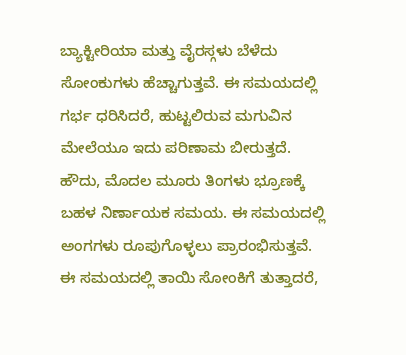ಬ್ಯಾಕ್ಟೀರಿಯಾ ಮತ್ತು ವೈರಸ್ಗಳು ಬೆಳೆದು ಸೋಂಕುಗಳು ಹೆಚ್ಚಾಗುತ್ತವೆ. ಈ ಸಮಯದಲ್ಲಿ ಗರ್ಭ ಧರಿಸಿದರೆ, ಹುಟ್ಟಲಿರುವ ಮಗುವಿನ ಮೇಲೆಯೂ ಇದು ಪರಿಣಾಮ ಬೀರುತ್ತದೆ. ಹೌದು, ಮೊದಲ ಮೂರು ತಿಂಗಳು ಭ್ರೂಣಕ್ಕೆ ಬಹಳ ನಿರ್ಣಾಯಕ ಸಮಯ. ಈ ಸಮಯದಲ್ಲಿ ಅಂಗಗಳು ರೂಪುಗೊಳ್ಳಲು ಪ್ರಾರಂಭಿಸುತ್ತವೆ. ಈ ಸಮಯದಲ್ಲಿ ತಾಯಿ ಸೋಂಕಿಗೆ ತುತ್ತಾದರೆ,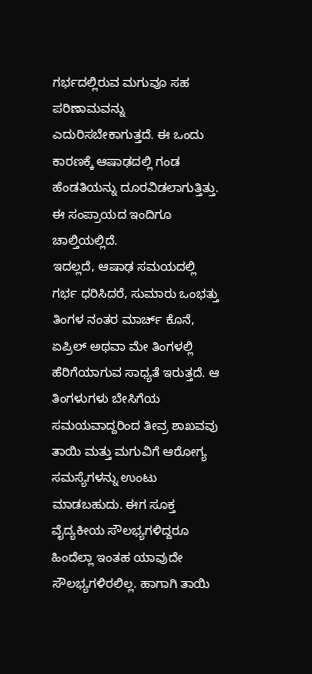ಗರ್ಭದಲ್ಲಿರುವ ಮಗುವೂ ಸಹ ಪರಿಣಾಮವನ್ನು ಎದುರಿಸಬೇಕಾಗುತ್ತದೆ. ಈ ಒಂದು ಕಾರಣಕ್ಕೆ ಆಷಾಢದಲ್ಲಿ ಗಂಡ ಹೆಂಡತಿಯನ್ನು ದೂರವಿಡಲಾಗುತ್ತಿತ್ತು. ಈ ಸಂಪ್ರಾಯದ ಇಂದಿಗೂ ಚಾಲ್ತಿಯಲ್ಲಿದೆ.
ಇದಲ್ಲದೆ, ಆಷಾಢ ಸಮಯದಲ್ಲಿ ಗರ್ಭ ಧರಿಸಿದರೆ, ಸುಮಾರು ಒಂಭತ್ತು ತಿಂಗಳ ನಂತರ ಮಾರ್ಚ್ ಕೊನೆ, ಏಪ್ರಿಲ್ ಅಥವಾ ಮೇ ತಿಂಗಳಲ್ಲಿ ಹೆರಿಗೆಯಾಗುವ ಸಾಧ್ಯತೆ ಇರುತ್ತದೆ. ಆ ತಿಂಗಳುಗಳು ಬೇಸಿಗೆಯ ಸಮಯವಾದ್ದರಿಂದ ತೀವ್ರ ಶಾಖವವು ತಾಯಿ ಮತ್ತು ಮಗುವಿಗೆ ಆರೋಗ್ಯ ಸಮಸ್ಯೆಗಳನ್ನು ಉಂಟು ಮಾಡಬಹುದು. ಈಗ ಸೂಕ್ತ ವೈದ್ಯಕೀಯ ಸೌಲಭ್ಯಗಳಿದ್ದರೂ ಹಿಂದೆಲ್ಲಾ ಇಂತಹ ಯಾವುದೇ ಸೌಲಭ್ಯಗಳಿರಲಿಲ್ಲ. ಹಾಗಾಗಿ ತಾಯಿ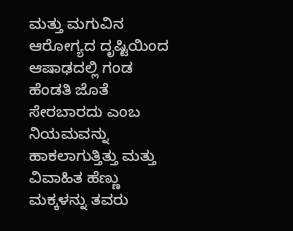ಮತ್ತು ಮಗುವಿನ ಆರೋಗ್ಯದ ದೃಷ್ಟಿಯಿಂದ ಆಷಾಢದಲ್ಲಿ ಗಂಡ ಹೆಂಡತಿ ಜೊತೆ ಸೇರಬಾರದು ಎಂಬ ನಿಯಮವನ್ನು ಹಾಕಲಾಗುತ್ತಿತ್ತು ಮತ್ತು ವಿವಾಹಿತ ಹೆಣ್ಣು ಮಕ್ಕಳನ್ನು ತವರು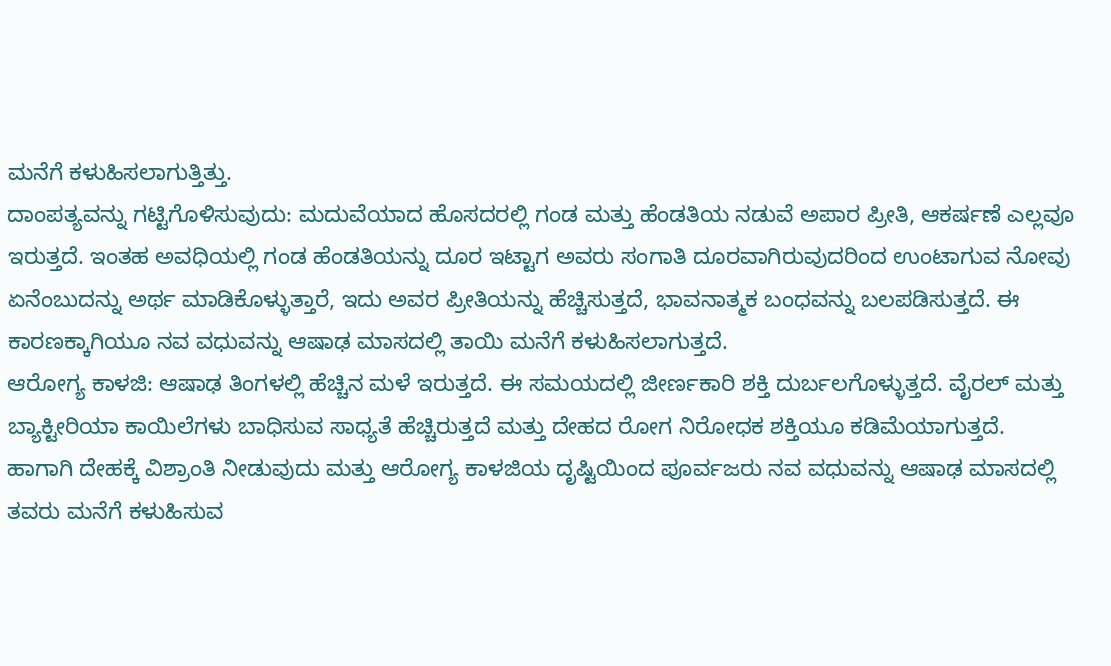ಮನೆಗೆ ಕಳುಹಿಸಲಾಗುತ್ತಿತ್ತು.
ದಾಂಪತ್ಯವನ್ನು ಗಟ್ಟಿಗೊಳಿಸುವುದು: ಮದುವೆಯಾದ ಹೊಸದರಲ್ಲಿ ಗಂಡ ಮತ್ತು ಹೆಂಡತಿಯ ನಡುವೆ ಅಪಾರ ಪ್ರೀತಿ, ಆಕರ್ಷಣೆ ಎಲ್ಲವೂ ಇರುತ್ತದೆ. ಇಂತಹ ಅವಧಿಯಲ್ಲಿ ಗಂಡ ಹೆಂಡತಿಯನ್ನು ದೂರ ಇಟ್ಟಾಗ ಅವರು ಸಂಗಾತಿ ದೂರವಾಗಿರುವುದರಿಂದ ಉಂಟಾಗುವ ನೋವು ಏನೆಂಬುದನ್ನು ಅರ್ಥ ಮಾಡಿಕೊಳ್ಳುತ್ತಾರೆ, ಇದು ಅವರ ಪ್ರೀತಿಯನ್ನು ಹೆಚ್ಚಿಸುತ್ತದೆ, ಭಾವನಾತ್ಮಕ ಬಂಧವನ್ನು ಬಲಪಡಿಸುತ್ತದೆ. ಈ ಕಾರಣಕ್ಕಾಗಿಯೂ ನವ ವಧುವನ್ನು ಆಷಾಢ ಮಾಸದಲ್ಲಿ ತಾಯಿ ಮನೆಗೆ ಕಳುಹಿಸಲಾಗುತ್ತದೆ.
ಆರೋಗ್ಯ ಕಾಳಜಿ: ಆಷಾಢ ತಿಂಗಳಲ್ಲಿ ಹೆಚ್ಚಿನ ಮಳೆ ಇರುತ್ತದೆ. ಈ ಸಮಯದಲ್ಲಿ ಜೀರ್ಣಕಾರಿ ಶಕ್ತಿ ದುರ್ಬಲಗೊಳ್ಳುತ್ತದೆ. ವೈರಲ್ ಮತ್ತು ಬ್ಯಾಕ್ಟೀರಿಯಾ ಕಾಯಿಲೆಗಳು ಬಾಧಿಸುವ ಸಾಧ್ಯತೆ ಹೆಚ್ಚಿರುತ್ತದೆ ಮತ್ತು ದೇಹದ ರೋಗ ನಿರೋಧಕ ಶಕ್ತಿಯೂ ಕಡಿಮೆಯಾಗುತ್ತದೆ. ಹಾಗಾಗಿ ದೇಹಕ್ಕೆ ವಿಶ್ರಾಂತಿ ನೀಡುವುದು ಮತ್ತು ಆರೋಗ್ಯ ಕಾಳಜಿಯ ದೃಷ್ಟಿಯಿಂದ ಪೂರ್ವಜರು ನವ ವಧುವನ್ನು ಆಷಾಢ ಮಾಸದಲ್ಲಿ ತವರು ಮನೆಗೆ ಕಳುಹಿಸುವ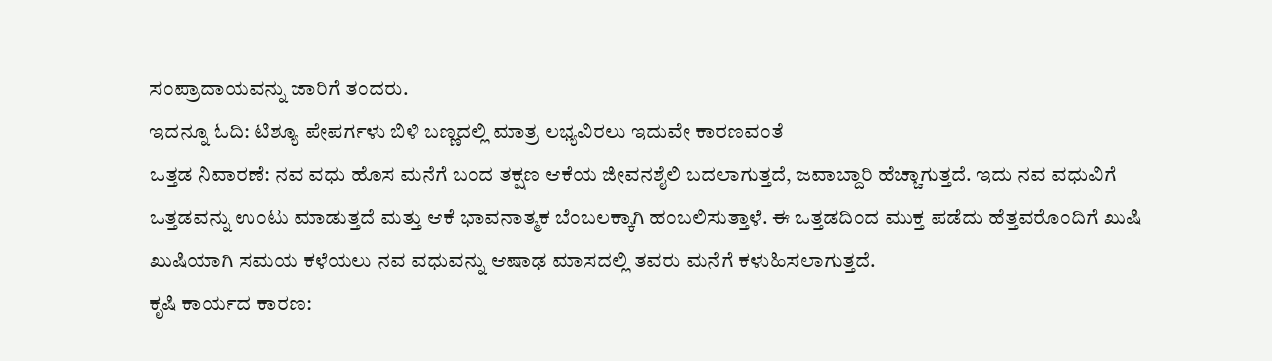ಸಂಪ್ರಾದಾಯವನ್ನು ಜಾರಿಗೆ ತಂದರು.
ಇದನ್ನೂ ಓದಿ: ಟಿಶ್ಯೂ ಪೇಪರ್ಗಳು ಬಿಳಿ ಬಣ್ಣದಲ್ಲಿ ಮಾತ್ರ ಲಭ್ಯವಿರಲು ಇದುವೇ ಕಾರಣವಂತೆ
ಒತ್ತಡ ನಿವಾರಣೆ: ನವ ವಧು ಹೊಸ ಮನೆಗೆ ಬಂದ ತಕ್ಷಣ ಆಕೆಯ ಜೀವನಶೈಲಿ ಬದಲಾಗುತ್ತದೆ, ಜವಾಬ್ದಾರಿ ಹೆಚ್ಚಾಗುತ್ತದೆ. ಇದು ನವ ವಧುವಿಗೆ ಒತ್ತಡವನ್ನು ಉಂಟು ಮಾಡುತ್ತದೆ ಮತ್ತು ಆಕೆ ಭಾವನಾತ್ಮಕ ಬೆಂಬಲಕ್ಕಾಗಿ ಹಂಬಲಿಸುತ್ತಾಳೆ. ಈ ಒತ್ತಡದಿಂದ ಮುಕ್ತ ಪಡೆದು ಹೆತ್ತವರೊಂದಿಗೆ ಖುಷಿ ಖುಷಿಯಾಗಿ ಸಮಯ ಕಳೆಯಲು ನವ ವಧುವನ್ನು ಆಷಾಢ ಮಾಸದಲ್ಲಿ ತವರು ಮನೆಗೆ ಕಳುಹಿಸಲಾಗುತ್ತದೆ.
ಕೃಷಿ ಕಾರ್ಯದ ಕಾರಣ: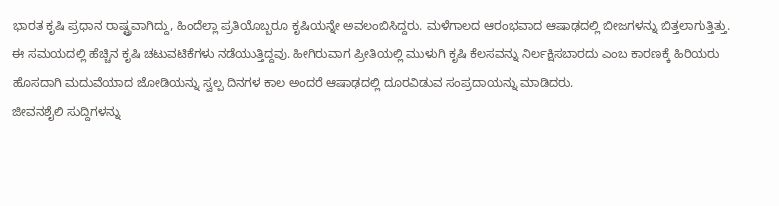ಭಾರತ ಕೃಷಿ ಪ್ರಧಾನ ರಾಷ್ಟ್ರವಾಗಿದ್ದು, ಹಿಂದೆಲ್ಲಾ ಪ್ರತಿಯೊಬ್ಬರೂ ಕೃಷಿಯನ್ನೇ ಅವಲಂಬಿಸಿದ್ದರು. ಮಳೆಗಾಲದ ಆರಂಭವಾದ ಆಷಾಢದಲ್ಲಿ ಬೀಜಗಳನ್ನು ಬಿತ್ತಲಾಗುತ್ತಿತ್ತು. ಈ ಸಮಯದಲ್ಲಿ ಹೆಚ್ಚಿನ ಕೃಷಿ ಚಟುವಟಿಕೆಗಳು ನಡೆಯುತ್ತಿದ್ದವು. ಹೀಗಿರುವಾಗ ಪ್ರೀತಿಯಲ್ಲಿ ಮುಳುಗಿ ಕೃಷಿ ಕೆಲಸವನ್ನು ನಿರ್ಲಕ್ಷಿಸಬಾರದು ಎಂಬ ಕಾರಣಕ್ಕೆ ಹಿರಿಯರು ಹೊಸದಾಗಿ ಮದುವೆಯಾದ ಜೋಡಿಯನ್ನು ಸ್ವಲ್ಪ ದಿನಗಳ ಕಾಲ ಅಂದರೆ ಆಷಾಢದಲ್ಲಿ ದೂರವಿಡುವ ಸಂಪ್ರದಾಯನ್ನು ಮಾಡಿದರು.
ಜೀವನಶೈಲಿ ಸುದ್ದಿಗಳನ್ನು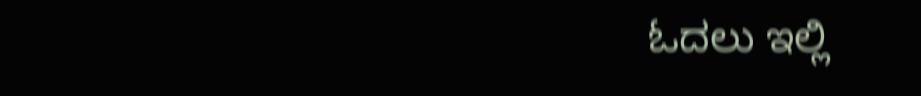ಓದಲು ಇಲ್ಲಿ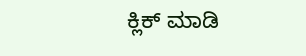ಕ್ಲಿಕ್ ಮಾಡಿ